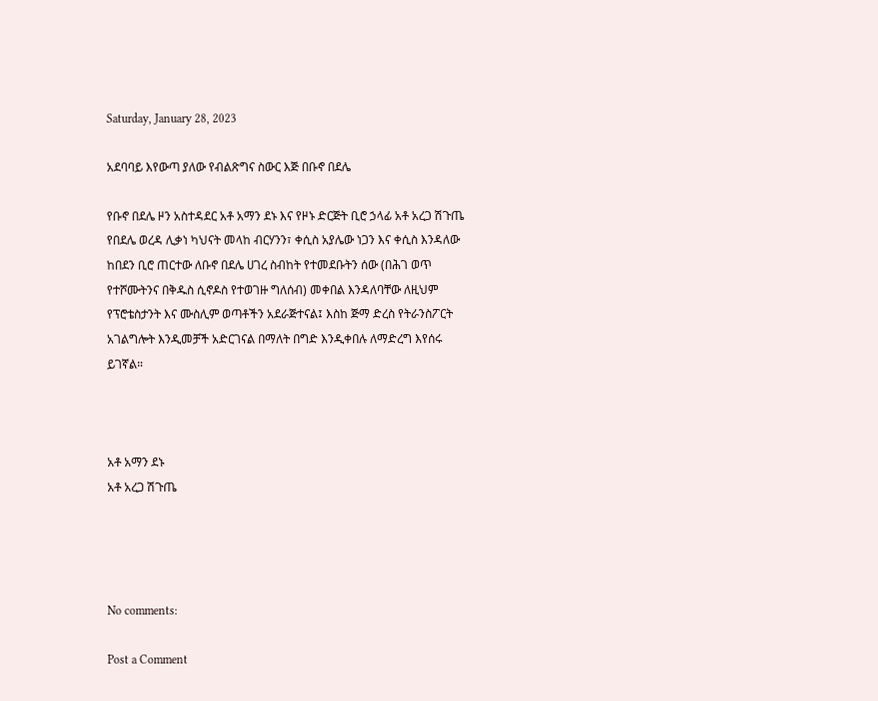Saturday, January 28, 2023

አደባባይ እየውጣ ያለው የብልጽግና ስውር እጅ በቡኖ በደሌ

የቡኖ በደሌ ዞን አስተዳደር አቶ አማን ደኑ እና የዞኑ ድርጅት ቢሮ ኃላፊ አቶ አረጋ ሽጉጤ የበደሌ ወረዳ ሊቃነ ካህናት መላከ ብርሃንን፣ ቀሲስ አያሌው ነጋን እና ቀሲስ እንዳለው ከበደን ቢሮ ጠርተው ለቡኖ በደሌ ሀገረ ስብከት የተመደቡትን ሰው (በሕገ ወጥ የተሾሙትንና በቅዱስ ሲኖዶስ የተወገዙ ግለሰብ) መቀበል እንዳለባቸው ለዚህም የፕሮቴስታንት እና ሙስሊም ወጣቶችን አደራጅተናል፤ እስከ ጅማ ድረስ የትራንስፖርት አገልግሎት እንዲመቻች አድርገናል በማለት በግድ እንዲቀበሉ ለማድረግ እየሰሩ ይገኛል።



አቶ አማን ደኑ
አቶ አረጋ ሽጉጤ




No comments:

Post a Comment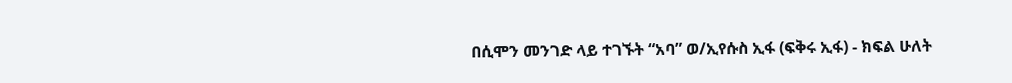በሲሞን መንገድ ላይ ተገኙት “አባ” ወ/ኢየሱስ ኢፋ (ፍቅሩ ኢፋ) - ክፍል ሁለት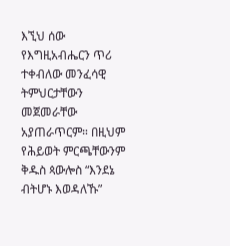እኚህ ሰው የእግዚአብሔርን ጥሪ ተቀብለው መንፈሳዊ ትምህርታቸውን መጀመራቸው አያጠራጥርም። በዚህም የሕይወት ምርጫቸውንም ቅዱስ ጳውሎስ “እንደኔ ብትሆኑ እወዳለኹ”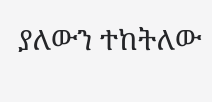ያለውን ተከትለው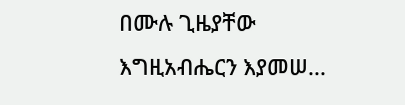በሙሉ ጊዜያቸው እግዚአብሔርን እያመሠ...